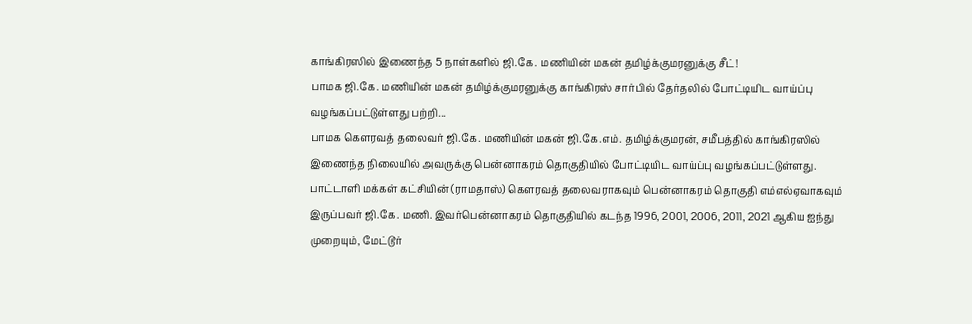காங்கிரஸில் இணைந்த 5 நாள்களில் ஜி.கே. மணியின் மகன் தமிழ்க்குமரனுக்கு சீட்!
பாமக ஜி.கே. மணியின் மகன் தமிழ்க்குமரனுக்கு காங்கிரஸ் சார்பில் தேர்தலில் போட்டியிட வாய்ப்பு வழங்கப்பட்டுள்ளது பற்றி...
பாமக கௌரவத் தலைவர் ஜி.கே. மணியின் மகன் ஜி.கே.எம். தமிழ்க்குமரன், சமீபத்தில் காங்கிரஸில் இணைந்த நிலையில் அவருக்கு பென்னாகரம் தொகுதியில் போட்டியிட வாய்ப்பு வழங்கப்பட்டுள்ளது.
பாட்டாளி மக்கள் கட்சியின் (ராமதாஸ்) கெளரவத் தலைவராகவும் பென்னாகரம் தொகுதி எம்எல்ஏவாகவும் இருப்பவர் ஜி.கே. மணி. இவர்பென்னாகரம் தொகுதியில் கடந்த 1996, 2001, 2006, 2011, 2021 ஆகிய ஐந்து முறையும், மேட்டூர்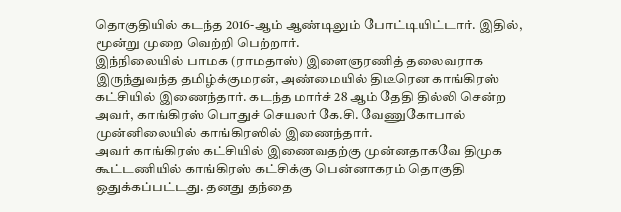தொகுதியில் கடந்த 2016-ஆம் ஆண்டிலும் போட்டியிட்டார். இதில், மூன்று முறை வெற்றி பெற்றார்.
இந்நிலையில் பாமக (ராமதாஸ்) இளைஞரணித் தலைவராக இருந்துவந்த தமிழ்க்குமரன், அண்மையில் திடீரென காங்கிரஸ் கட்சியில் இணைந்தார். கடந்த மார்ச் 28 ஆம் தேதி தில்லி சென்ற அவர், காங்கிரஸ் பொதுச் செயலர் கே.சி. வேணுகோபால் முன்னிலையில் காங்கிரஸில் இணைந்தார்.
அவர் காங்கிரஸ் கட்சியில் இணைவதற்கு முன்னதாகவே திமுக கூட்டணியில் காங்கிரஸ் கட்சிக்கு பென்னாகரம் தொகுதி ஒதுக்கப்பட்டது. தனது தந்தை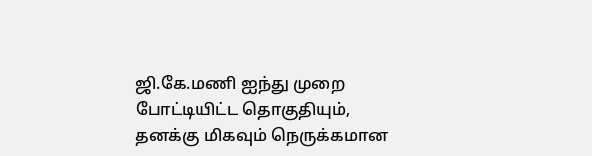ஜி.கே.மணி ஐந்து முறை போட்டியிட்ட தொகுதியும், தனக்கு மிகவும் நெருக்கமான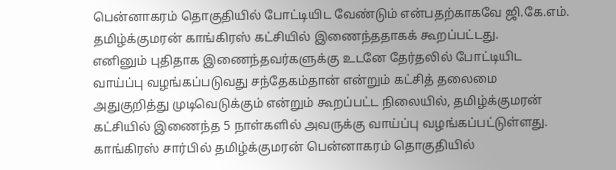பென்னாகரம் தொகுதியில் போட்டியிட வேண்டும் என்பதற்காகவே ஜி.கே.எம். தமிழ்க்குமரன் காங்கிரஸ் கட்சியில் இணைந்ததாகக் கூறப்பட்டது.
எனினும் புதிதாக இணைந்தவர்களுக்கு உடனே தேர்தலில் போட்டியிட வாய்ப்பு வழங்கப்படுவது சந்தேகம்தான் என்றும் கட்சித் தலைமை அதுகுறித்து முடிவெடுக்கும் என்றும் கூறப்பட்ட நிலையில், தமிழ்க்குமரன் கட்சியில் இணைந்த 5 நாள்களில் அவருக்கு வாய்ப்பு வழங்கப்பட்டுள்ளது. காங்கிரஸ் சார்பில் தமிழ்க்குமரன் பென்னாகரம் தொகுதியில்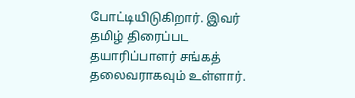போட்டியிடுகிறார். இவர் தமிழ் திரைப்பட தயாரிப்பாளர் சங்கத் தலைவராகவும் உள்ளார்.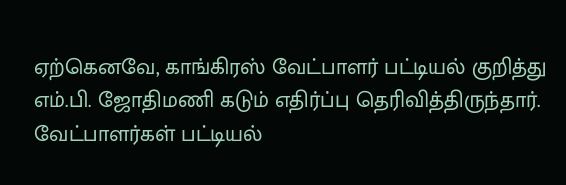ஏற்கெனவே, காங்கிரஸ் வேட்பாளர் பட்டியல் குறித்து எம்.பி. ஜோதிமணி கடும் எதிர்ப்பு தெரிவித்திருந்தார். வேட்பாளர்கள் பட்டியல்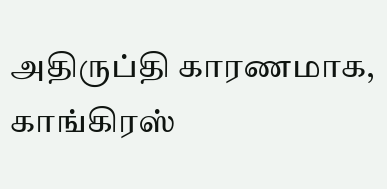அதிருப்தி காரணமாக, காங்கிரஸ்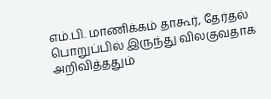எம்.பி. மாணிக்கம் தாகூர், தேர்தல் பொறுப்பில் இருந்து விலகுவதாக அறிவித்ததும்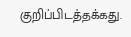குறிப்பிடத்தக்கது.